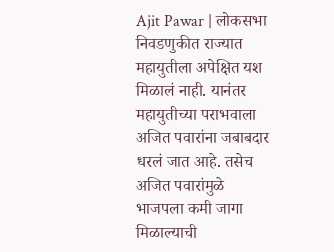Ajit Pawar | लोकसभा निवडणुकीत राज्यात महायुतीला अपेक्षित यश मिळालं नाही. यानंतर महायुतीच्या पराभवाला अजित पवारांना जबाबदार धरलं जात आहे. तसेच अजित पवारांमुळे भाजपला कमी जागा मिळाल्याची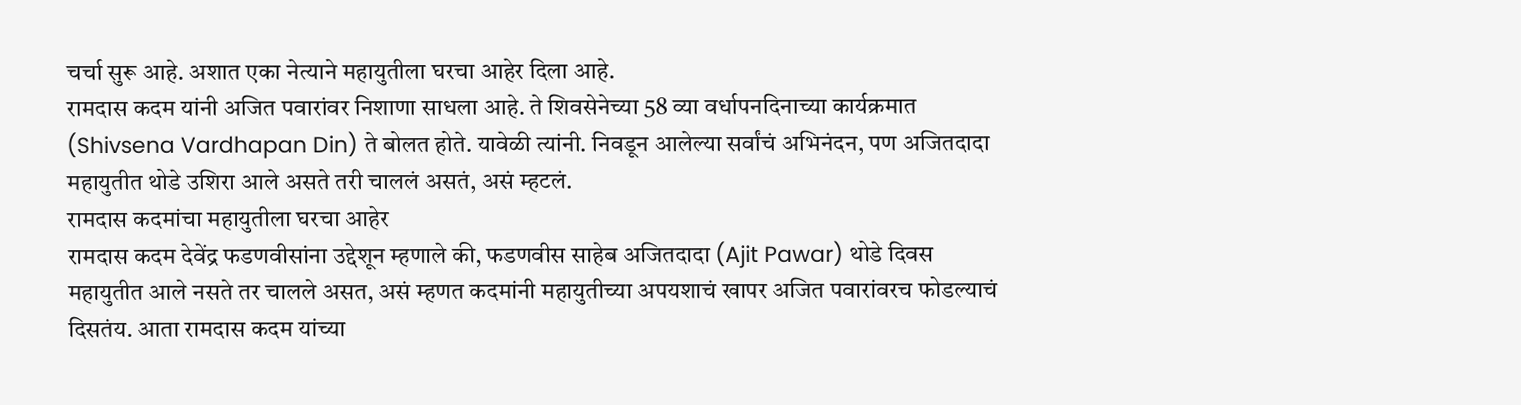चर्चा सुरू आहे. अशात एका नेत्याने महायुतीला घरचा आहेर दिला आहे.
रामदास कदम यांनी अजित पवारांवर निशाणा साधला आहे. ते शिवसेनेच्या 58 व्या वर्धापनदिनाच्या कार्यक्रमात (Shivsena Vardhapan Din) ते बोलत होते. यावेळी त्यांनी. निवडून आलेल्या सर्वांचं अभिनंदन, पण अजितदादा महायुतीत थोडे उशिरा आले असते तरी चाललं असतं, असं म्हटलं.
रामदास कदमांचा महायुतीला घरचा आहेर
रामदास कदम देवेंद्र फडणवीसांना उद्देशून म्हणाले की, फडणवीस साहेब अजितदादा (Ajit Pawar) थोडे दिवस महायुतीत आले नसते तर चालले असत, असं म्हणत कदमांनी महायुतीच्या अपयशाचं खापर अजित पवारांवरच फोडल्याचं दिसतंय. आता रामदास कदम यांच्या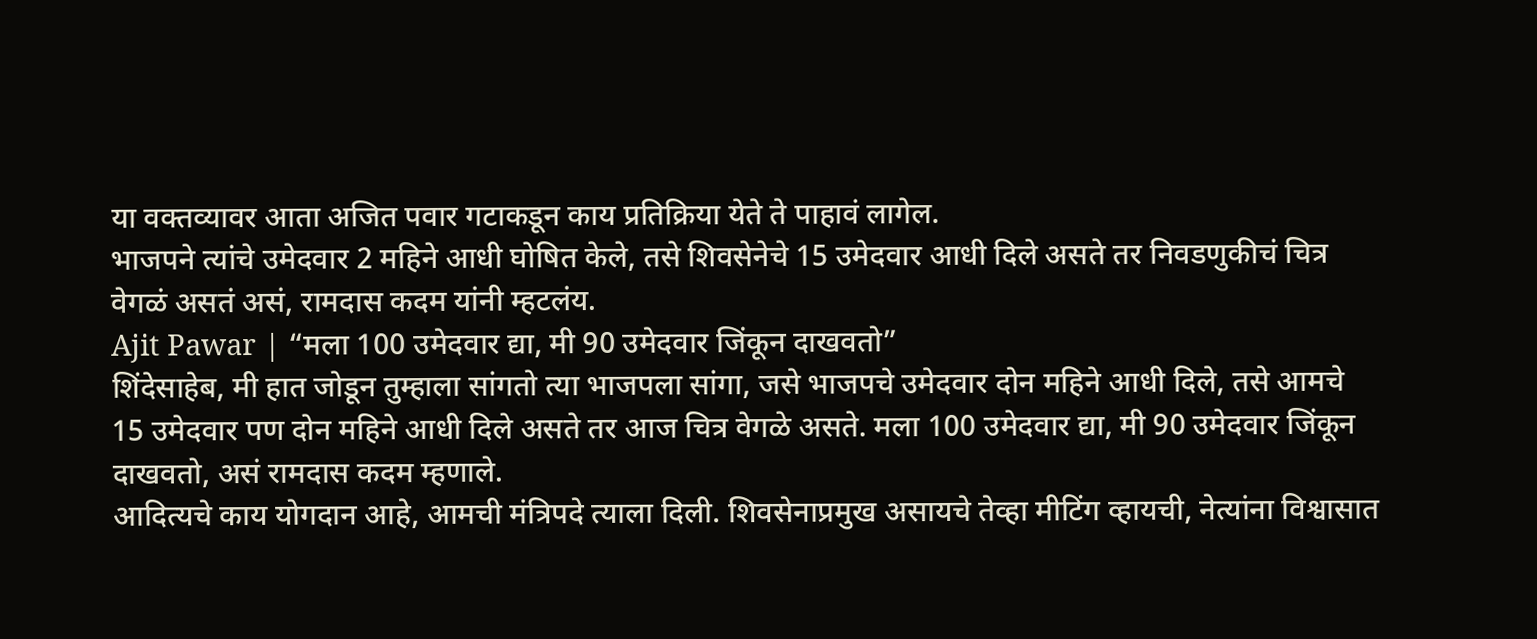या वक्तव्यावर आता अजित पवार गटाकडून काय प्रतिक्रिया येते ते पाहावं लागेल.
भाजपने त्यांचे उमेदवार 2 महिने आधी घोषित केले, तसे शिवसेनेचे 15 उमेदवार आधी दिले असते तर निवडणुकीचं चित्र वेगळं असतं असं, रामदास कदम यांनी म्हटलंय.
Ajit Pawar | “मला 100 उमेदवार द्या, मी 90 उमेदवार जिंकून दाखवतो”
शिंदेसाहेब, मी हात जोडून तुम्हाला सांगतो त्या भाजपला सांगा, जसे भाजपचे उमेदवार दोन महिने आधी दिले, तसे आमचे 15 उमेदवार पण दोन महिने आधी दिले असते तर आज चित्र वेगळे असते. मला 100 उमेदवार द्या, मी 90 उमेदवार जिंकून दाखवतो, असं रामदास कदम म्हणाले.
आदित्यचे काय योगदान आहे, आमची मंत्रिपदे त्याला दिली. शिवसेनाप्रमुख असायचे तेव्हा मीटिंग व्हायची, नेत्यांना विश्वासात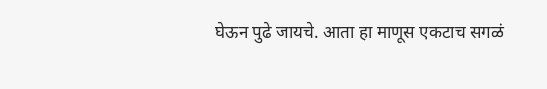घेऊन पुढे जायचे. आता हा माणूस एकटाच सगळं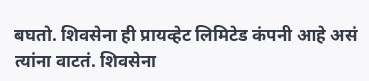बघतो. शिवसेना ही प्रायव्हेट लिमिटेड कंपनी आहे असं त्यांना वाटतं. शिवसेना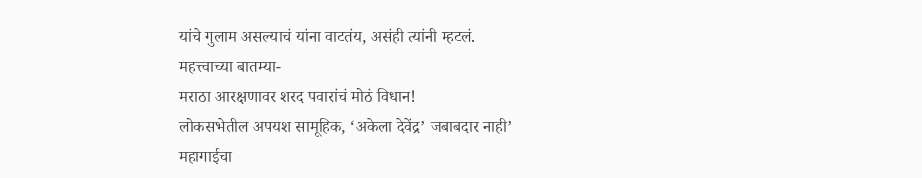यांचे गुलाम असल्याचं यांना वाटतंय, असंही त्यांनी म्हटलं.
महत्त्वाच्या बातम्या-
मराठा आरक्षणावर शरद पवारांचं मोठं विधान!
लोकसभेतील अपयश सामूहिक, ‘अकेला देवेंद्र’ जबाबदार नाही’
महागाईचा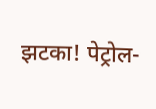झटका! पेट्रोल-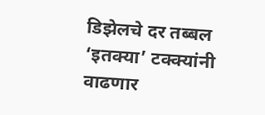डिझेलचे दर तब्बल ‘इतक्या’ टक्क्यांनी वाढणार